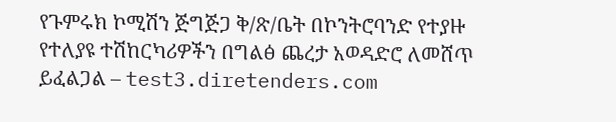የጉምሩክ ኮሚሽን ጅግጅጋ ቅ/ጽ/ቤት በኮንትሮባንድ የተያዙ የተለያዩ ተሽከርካሪዎችን በግልፅ ጨረታ አወዳድሮ ለመሸጥ ይፈልጋል – test3.diretenders.com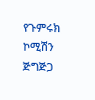የጉምሩክ ኮሚሽን ጅግጅጋ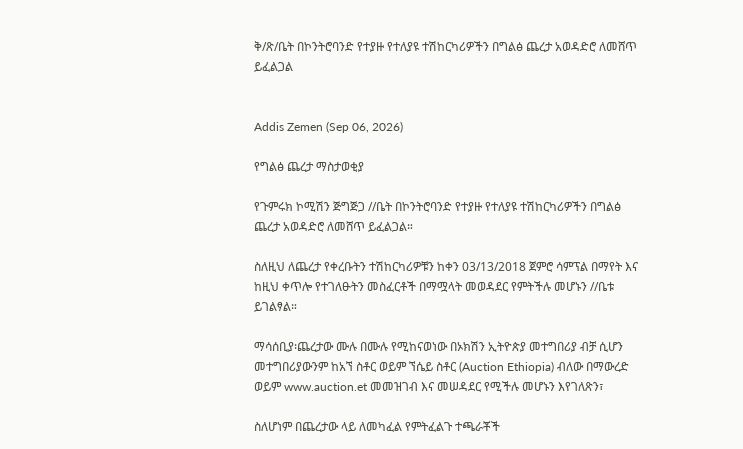ቅ/ጽ/ቤት በኮንትሮባንድ የተያዙ የተለያዩ ተሽከርካሪዎችን በግልፅ ጨረታ አወዳድሮ ለመሸጥ ይፈልጋል


Addis Zemen (Sep 06, 2026)

የግልፅ ጨረታ ማስታወቂያ

የጉምሩክ ኮሚሽን ጅግጅጋ //ቤት በኮንትሮባንድ የተያዙ የተለያዩ ተሽከርካሪዎችን በግልፅ ጨረታ አወዳድሮ ለመሸጥ ይፈልጋል።

ስለዚህ ለጨረታ የቀረቡትን ተሽከርካሪዎቹን ከቀን 03/13/2018 ጀምሮ ሳምፕል በማየት እና ከዚህ ቀጥሎ የተገለፁትን መስፈርቶች በማሟላት መወዳደር የምትችሉ መሆኑን //ቤቱ ይገልፃል።

ማሳሰቢያ፡ጨረታው ሙሉ በሙሉ የሚከናወነው በኦክሽን ኢትዮጵያ መተግበሪያ ብቻ ሲሆን መተግበሪያውንም ከአኘ ስቶር ወይም ኘሴይ ስቶር (Auction Ethiopia) ብለው በማውረድ ወይም www.auction.et መመዝገብ እና መሠዳደር የሚችሉ መሆኑን እየገለጽን፣

ስለሆነም በጨረታው ላይ ለመካፈል የምትፈልጉ ተጫራቾች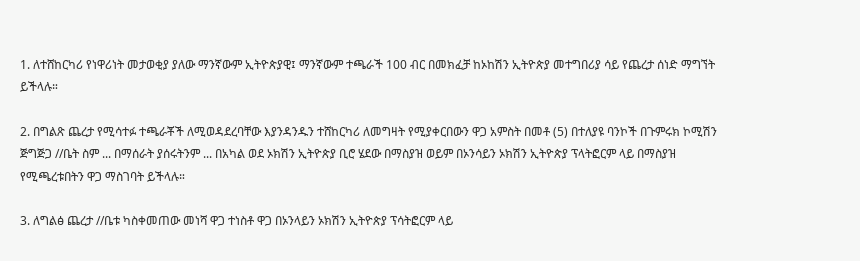1. ለተሸከርካሪ የነዋሪነት መታወቂያ ያለው ማንኛውም ኢትዮጵያዊ፤ ማንኛውም ተጫራች 100 ብር በመክፈቻ ከኦከሽን ኢትዮጵያ መተግበሪያ ሳይ የጨረታ ሰነድ ማግኘት ይችላሉ።

2. በግልጽ ጨረታ የሚሳተፉ ተጫራቾች ለሚወዳደረባቸው እያንዳንዱን ተሸከርካሪ ለመግዛት የሚያቀርበውን ዋጋ አምስት በመቶ (5) በተለያዩ ባንኮች በጉምሩክ ኮሚሽን ጅግጅጋ //ቤት ስም ... በማሰራት ያሰሩትንም ... በአካል ወደ ኦክሽን ኢትዮጵያ ቢሮ ሄደው በማስያዝ ወይም በኦንሳይን ኦክሽን ኢትዮጵያ ፕላትፎርም ላይ በማስያዝ የሚጫረቱበትን ዋጋ ማስገባት ይችላሉ።

3. ለግልፅ ጨረታ //ቤቱ ካስቀመጠው መነሻ ዋጋ ተነስቶ ዋጋ በኦንላይን ኦክሽን ኢትዮጵያ ፕሳትፎርም ላይ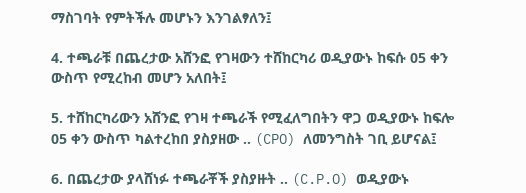ማስገባት የምትችሉ መሆኑን እንገልፃለን፤

4. ተጫራቹ በጨረታው አሸንፎ የገዛውን ተሸከርካሪ ወዲያውኑ ከፍሱ 05 ቀን ውስጥ የሚረከብ መሆን አለበት፤

5. ተሸከርካሪውን አሸንፎ የገዛ ተጫራች የሚፈለግበትን ዋጋ ወዲያውኑ ከፍሎ 05 ቀን ውስጥ ካልተረከበ ያስያዘው .. (CPO) ለመንግስት ገቢ ይሆናል፤

6. በጨረታው ያላሸነፉ ተጫራቾች ያስያዙት .. (C.P.O) ወዲያውኑ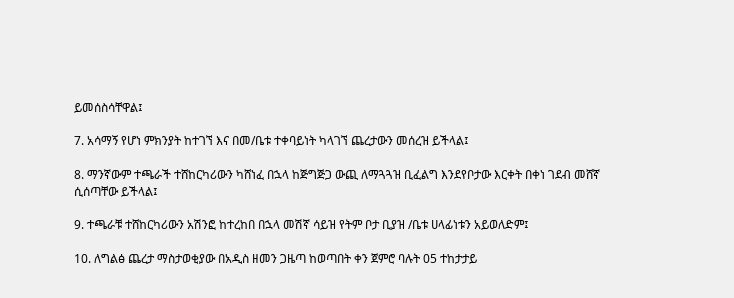ይመሰስሳቸዋል፤

7. አሳማኝ የሆነ ምክንያት ከተገኘ እና በመ/ቤቱ ተቀባይነት ካላገኘ ጨረታውን መሰረዝ ይችላል፤

8. ማንኛውም ተጫራች ተሸከርካሪውን ካሸነፈ በኋላ ከጅግጅጋ ውጪ ለማጓጓዝ ቢፈልግ እንደየቦታው እርቀት በቀነ ገደብ መሸኛ ሲሰጣቸው ይችላል፤

9. ተጫራቹ ተሸከርካሪውን አሽንፎ ከተረከበ በኋላ መሽኛ ሳይዝ የትም ቦታ ቢያዝ /ቤቱ ሀላፊነቱን አይወለድም፤

10. ለግልፅ ጨረታ ማስታወቂያው በአዲስ ዘመን ጋዜጣ ከወጣበት ቀን ጀምሮ ባሉት 05 ተከታታይ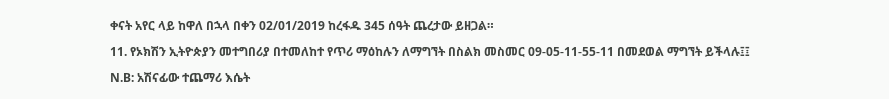ቀናት አየር ላይ ከዋለ በኋላ በቀን 02/01/2019 ከረፋዱ 345 ሰዓት ጨረታው ይዘጋል።

11. የኦክሽን ኢትዮጵያን መተግበሪያ በተመለከተ የጥሪ ማዕከሉን ለማግኘት በስልክ መስመር 09-05-11-55-11 በመደወል ማግኘት ይችላሉ፤፤

N.B: አሽናፊው ተጨማሪ እሴት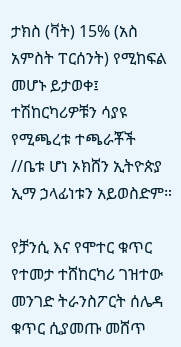ታክስ (ቫት) 15% (አስ አምስት ፐርሰንት) የሚከፍል መሆኑ ይታወቀ፤ ተሽከርካሪዎቹን ሳያዩ የሚጫረቱ ተጫራቾች //ቤቱ ሆነ ኦክሸን ኢትዮጵያ ኢማ ኃላፊነቱን አይወስድም።

የቻንሲ እና የሞተር ቁጥር የተመታ ተሸከርካሪ ገዝተው መንገድ ትራንስፖርት ሰሌዳ ቁጥር ሲያመጡ መሸጥ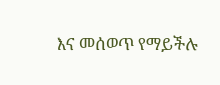እና መሰወጥ የማይችሉ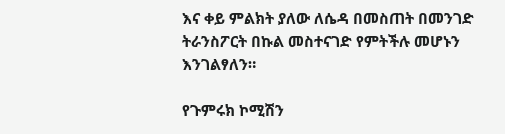እና ቀይ ምልክት ያለው ለሴዳ በመስጠት በመንገድ ትራንስፖርት በኩል መስተናገድ የምትችሉ መሆኑን እንገልፃለን።

የጉምሩክ ኮሚሽን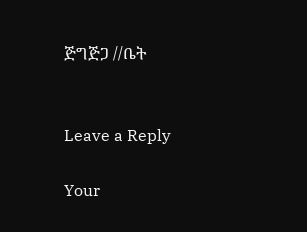ጅግጅጋ //ቤት


Leave a Reply

Your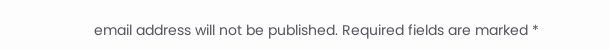email address will not be published. Required fields are marked *